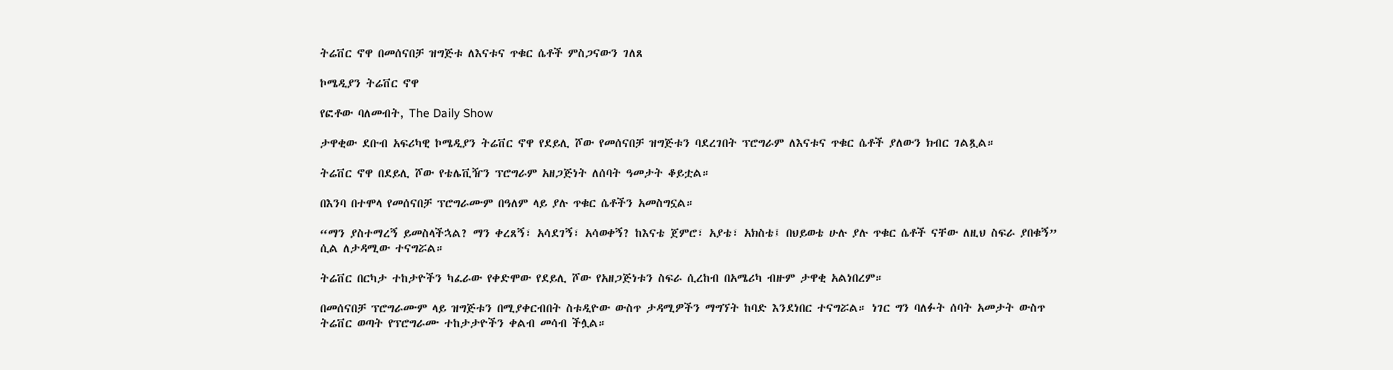ትሬቨር ኖዋ በመሰናበቻ ዝግጅቱ ለእናቱና ጥቁር ሴቶች ምስጋናውን ገለጸ

ኮሜዲያን ትሬቨር ኖዋ

የፎቶው ባለመብት, The Daily Show

ታዋቂው ደቡብ አፍሪካዊ ኮሜዲያን ትሬቨር ኖዋ የደይሊ ሾው የመሰናበቻ ዝግጅቱን ባደረገበት ፕሮግራም ለእናቱና ጥቁር ሴቶች ያለውን ክብር ገልጿል።

ትሬቨር ኖዋ በደይሊ ሾው የቴሌቪዥን ፕሮግራም አዘጋጅነት ለሰባት ዓመታት ቆይቷል።

በእንባ በተሞላ የመሰናበቻ ፕሮግራሙም በዓለም ላይ ያሉ ጥቁር ሴቶችን አመስግኗል።

“ማን ያስተማረኝ ይመስላችኋል? ማን ቀረጸኝ፣ አሳደገኝ፣ አሳወቀኝ? ከእናቴ ጀምሮ፣ አያቴ፣ አክስቴ፤ በህይወቴ ሁሉ ያሉ ጥቁር ሴቶች ናቸው ለዚህ ስፍራ ያበቁኝ” ሲል ለታዳሚው ተናግሯል።

ትሬቨር በርካታ ተከታዮችን ካፈራው የቀድሞው የደይሊ ሾው የአዘጋጅነቱን ስፍራ ሲረከብ በአሜሪካ ብዙም ታዋቂ አልነበረም።

በመሰናበቻ ፕሮግራሙም ላይ ዝግጅቱን በሚያቀርብበት ስቱዲዮው ውስጥ ታዳሚዎችን ማግኘት ከባድ እንደነበር ተናግሯል። ነገር ግን ባለፉት ሰባት አመታት ውስጥ ትሬቨር ወጣት የፕሮግራሙ ተከታታዮችን ቀልብ መሳብ ችሏል።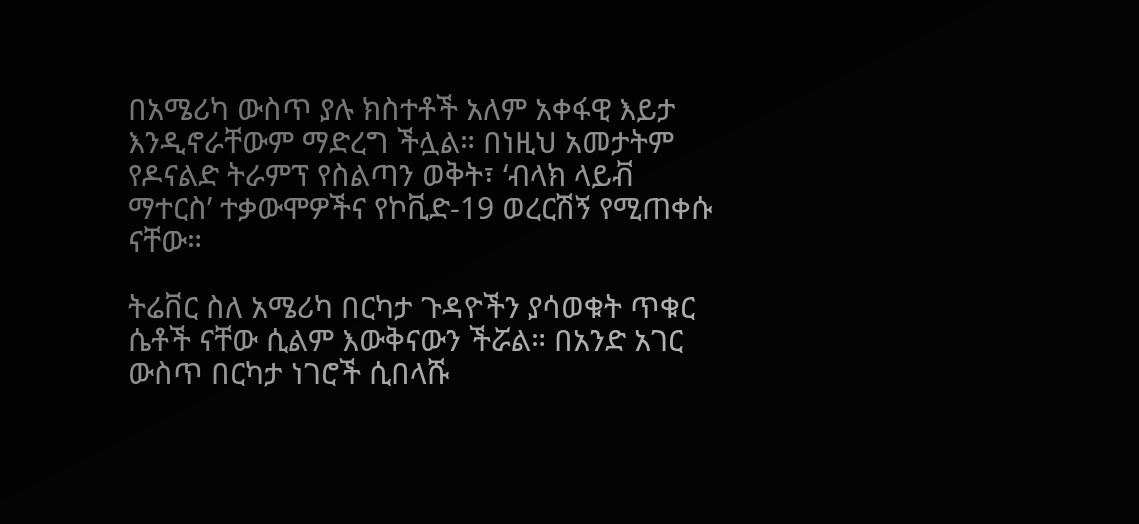በአሜሪካ ውስጥ ያሉ ክስተቶች አለም አቀፋዊ እይታ እንዲኖራቸውም ማድረግ ችሏል። በነዚህ አመታትም የዶናልድ ትራምፕ የስልጣን ወቅት፣ ‘ብላክ ላይቭ ማተርስ’ ተቃውሞዎችና የኮቪድ-19 ወረርሽኝ የሚጠቀሱ ናቸው።

ትሬቨር ስለ አሜሪካ በርካታ ጉዳዮችን ያሳወቁት ጥቁር ሴቶች ናቸው ሲልም እውቅናውን ችሯል። በአንድ አገር ውስጥ በርካታ ነገሮች ሲበላሹ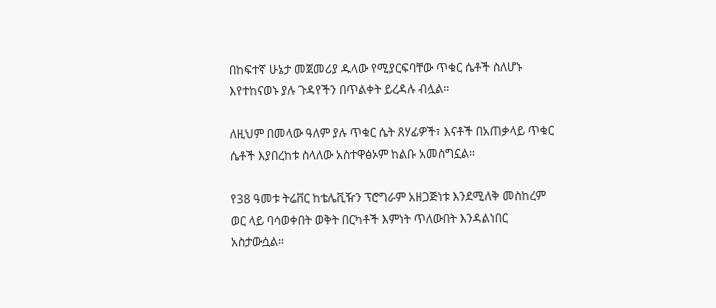በከፍተኛ ሁኔታ መጀመሪያ ዱላው የሚያርፍባቸው ጥቁር ሴቶች ስለሆኑ እየተከናወኑ ያሉ ጉዳየችን በጥልቀት ይረዳሉ ብሏል።

ለዚህም በመላው ዓለም ያሉ ጥቁር ሴት ጸሃፊዎች፣ እናቶች በአጠቃላይ ጥቁር ሴቶች እያበረከቱ ስላለው አስተዋፅኦም ከልቡ አመስግኗል።

የ38 ዓመቱ ትሬቨር ከቴሌቪዥን ፕሮግራም አዘጋጅነቱ እንደሚለቅ መስከረም ወር ላይ ባሳወቀበት ወቅት በርካቶች እምነት ጥለውበት እንዳልነበር አስታውሷል።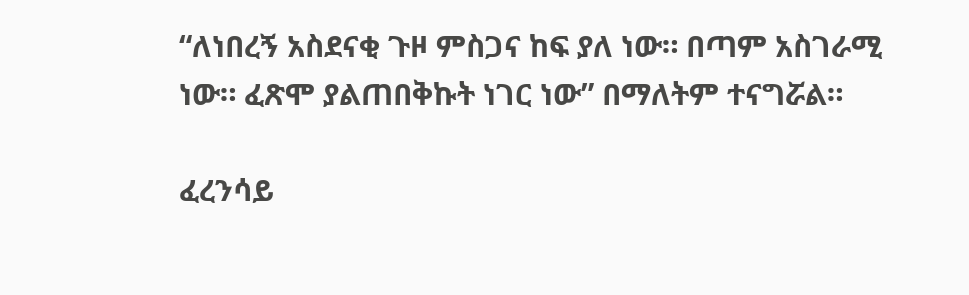“ለነበረኝ አስደናቂ ጉዞ ምስጋና ከፍ ያለ ነው። በጣም አስገራሚ ነው። ፈጽሞ ያልጠበቅኩት ነገር ነው” በማለትም ተናግሯል።

ፈረንሳይ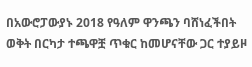በአውሮፓውያኑ 2018 የዓለም ዋንጫን ባሸነፈችበት ወቅት በርካታ ተጫዋቿ ጥቁር ከመሆናቸው ጋር ተያይዞ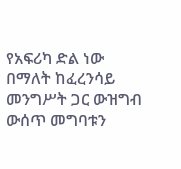የአፍሪካ ድል ነው በማለት ከፈረንሳይ መንግሥት ጋር ውዝግብ ውሰጥ መግባቱን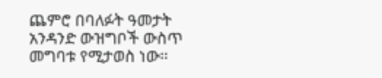ጨምሮ በባለፉት ዓመታት አንዳንድ ውዝግቦች ውስጥ መግባቱ የሚታወስ ነው።